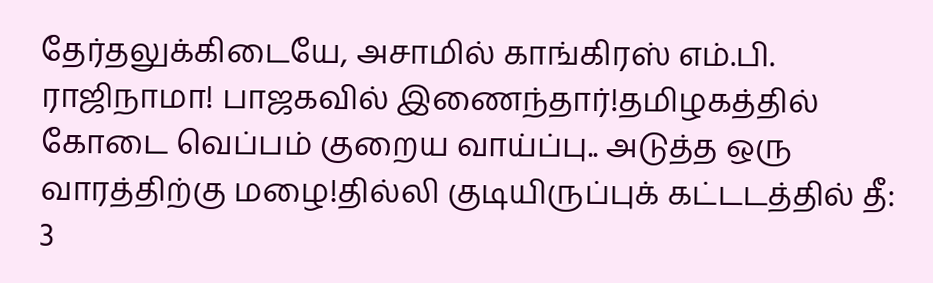தேர்தலுக்கிடையே, அசாமில் காங்கிரஸ் எம்.பி. ராஜிநாமா! பாஜகவில் இணைந்தார்!தமிழகத்தில் கோடை வெப்பம் குறைய வாய்ப்பு.. அடுத்த ஒரு வாரத்திற்கு மழை!தில்லி குடியிருப்புக் கட்டடத்தில் தீ: 3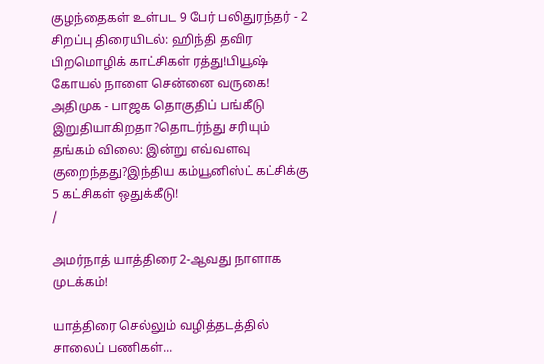குழந்தைகள் உள்பட 9 பேர் பலிதுரந்தர் - 2 சிறப்பு திரையிடல்: ஹிந்தி தவிர பிறமொழிக் காட்சிகள் ரத்து!பியூஷ் கோயல் நாளை சென்னை வருகை! அதிமுக - பாஜக தொகுதிப் பங்கீடு இறுதியாகிறதா?தொடர்ந்து சரியும் தங்கம் விலை: இன்று எவ்வளவு குறைந்தது?இந்திய கம்யூனிஸ்ட் கட்சிக்கு 5 கட்சிகள் ஒதுக்கீடு!
/

அமர்நாத் யாத்திரை 2-ஆவது நாளாக முடக்கம்!

யாத்திரை செல்லும் வழித்தடத்தில் சாலைப் பணிகள்...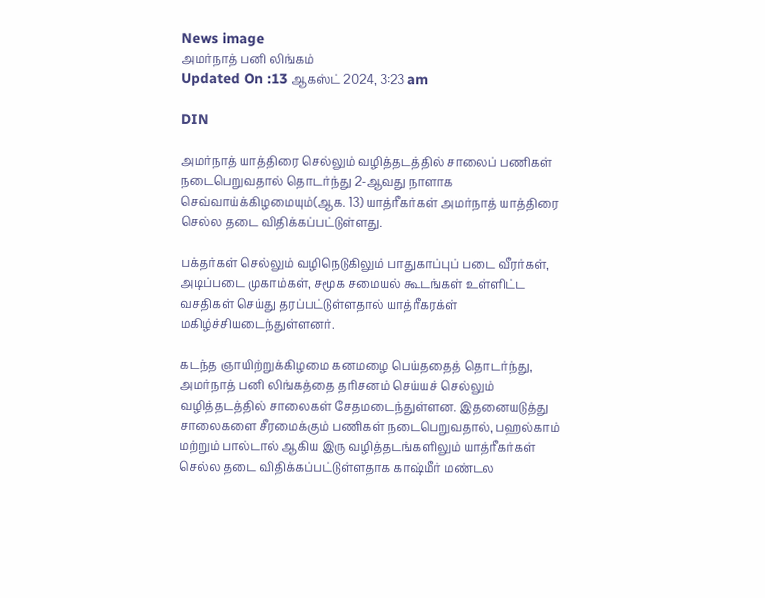News image
அமர்நாத் பனி லிங்கம்
Updated On :13 ஆகஸ்ட் 2024, 3:23 am

DIN

அமர்நாத் யாத்திரை செல்லும் வழித்தடத்தில் சாலைப் பணிகள் நடைபெறுவதால் தொடர்ந்து 2-ஆவது நாளாக செவ்வாய்க்கிழமையும்(ஆக. 13) யாத்ரீகர்கள் அமர்நாத் யாத்திரை செல்ல தடை விதிக்கப்பட்டுள்ளது.

பக்தர்கள் செல்லும் வழிநெடுகிலும் பாதுகாப்புப் படை வீரர்கள், அடிப்படை முகாம்கள், சமூக சமையல் கூடங்கள் உள்ளிட்ட வசதிகள் செய்து தரப்பட்டுள்ளதால் யாத்ரீகரக்ள் மகிழ்ச்சியடைந்துள்ளனர்.

கடந்த ஞாயிற்றுக்கிழமை கனமழை பெய்ததைத் தொடர்ந்து, அமர்நாத் பனி லிங்கத்தை தரிசனம் செய்யச் செல்லும் வழித்தடத்தில் சாலைகள் சேதமடைந்துள்ளன. இதனையடுத்து சாலைகளை சீரமைக்கும் பணிகள் நடைபெறுவதால், பஹல்காம் மற்றும் பால்டால் ஆகிய இரு வழித்தடங்களிலும் யாத்ரீகர்கள் செல்ல தடை விதிக்கப்பட்டுள்ளதாக காஷ்மீர் மண்டல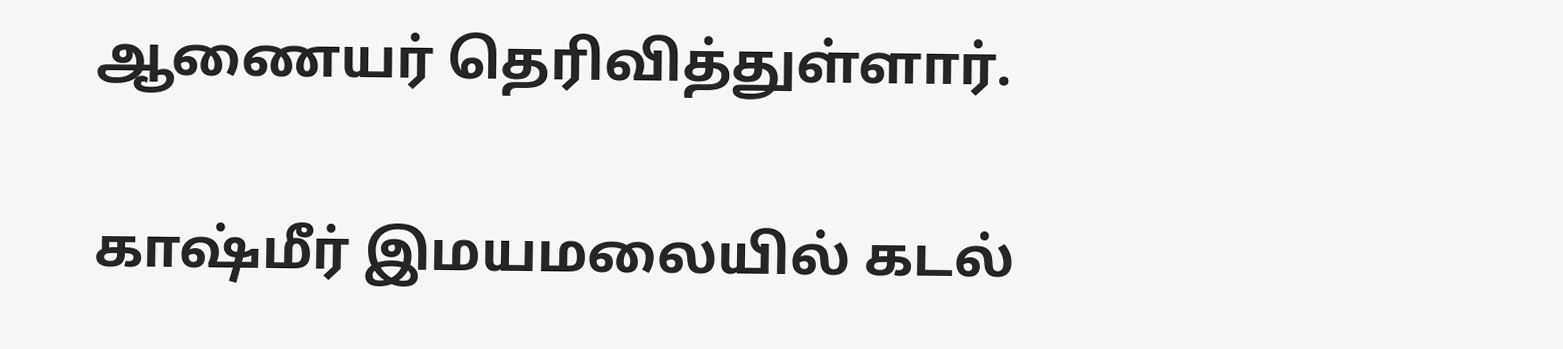ஆணையர் தெரிவித்துள்ளார்.

காஷ்மீர் இமயமலையில் கடல்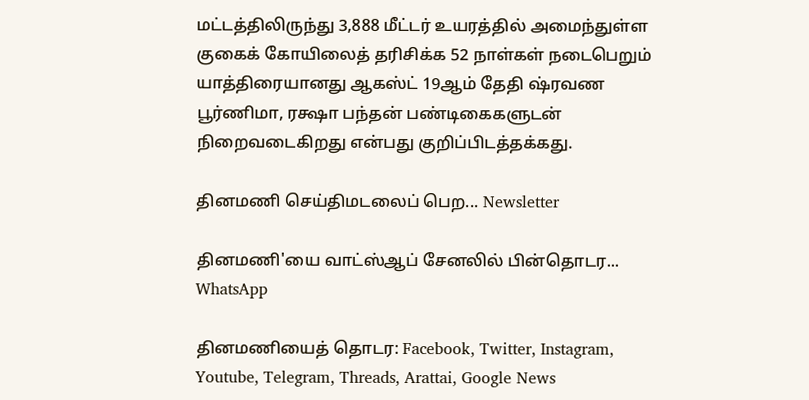மட்டத்திலிருந்து 3,888 மீட்டர் உயரத்தில் அமைந்துள்ள குகைக் கோயிலைத் தரிசிக்க 52 நாள்கள் நடைபெறும் யாத்திரையானது ஆகஸ்ட் 19ஆம் தேதி ஷ்ரவண பூர்ணிமா, ரக்ஷா பந்தன் பண்டிகைகளுடன் நிறைவடைகிறது என்பது குறிப்பிடத்தக்கது.

தினமணி செய்திமடலைப் பெற... Newsletter

தினமணி'யை வாட்ஸ்ஆப் சேனலில் பின்தொடர... WhatsApp

தினமணியைத் தொடர: Facebook, Twitter, Instagram, Youtube, Telegram, Threads, Arattai, Google News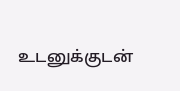உடனுக்குடன்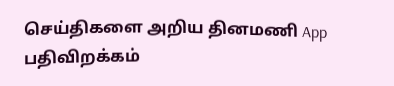செய்திகளை அறிய தினமணி App பதிவிறக்கம்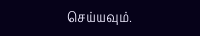செய்யவும்.